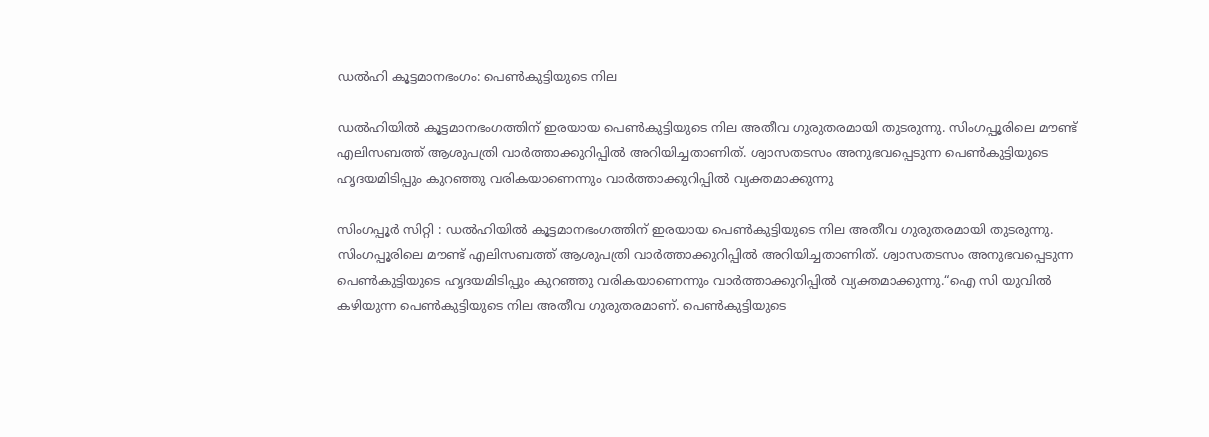ഡല്‍ഹി കൂട്ടമാനഭംഗം: പെണ്‍കുട്ടിയുടെ നില

ഡല്‍ഹിയില്‍ കൂട്ടമാനഭംഗത്തിന് ഇരയായ പെണ്‍കുട്ടിയുടെ നില അതീവ ഗുരുതരമായി തുടരുന്നു. സിംഗപ്പൂരിലെ മൗണ്ട് എലിസബത്ത് ആശുപത്രി വാര്‍ത്താക്കുറിപ്പില്‍ അറിയിച്ചതാണിത്. ശ്വാസതടസം അനുഭവപ്പെടുന്ന പെണ്‍കുട്ടിയുടെ ഹൃദയമിടിപ്പും കുറഞ്ഞു വരികയാണെന്നും വാര്‍ത്താക്കുറിപ്പില്‍ വ്യക്തമാക്കുന്നു

സിംഗപ്പൂര്‍ സിറ്റി : ഡല്‍ഹിയില്‍ കൂട്ടമാനഭംഗത്തിന് ഇരയായ പെണ്‍കുട്ടിയുടെ നില അതീവ ഗുരുതരമായി തുടരുന്നു. സിംഗപ്പൂരിലെ മൗണ്ട് എലിസബത്ത് ആശുപത്രി വാര്‍ത്താക്കുറിപ്പില്‍ അറിയിച്ചതാണിത്. ശ്വാസതടസം അനുഭവപ്പെടുന്ന പെണ്‍കുട്ടിയുടെ ഹൃദയമിടിപ്പും കുറഞ്ഞു വരികയാണെന്നും വാര്‍ത്താക്കുറിപ്പില്‍ വ്യക്തമാക്കുന്നു.“ഐ സി യുവില്‍ കഴിയുന്ന പെണ്‍കുട്ടിയുടെ നില അതീവ ഗുരുതരമാണ്. പെണ്‍കുട്ടിയുടെ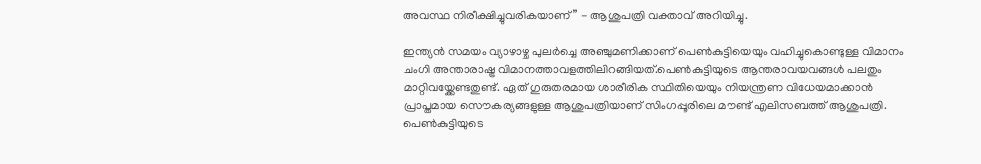അവസ്ഥ നിരീക്ഷിച്ചുവരികയാണ്” - ആശുപത്രി വക്താവ് അറിയിച്ചു.

ഇന്ത്യന്‍ സമയം വ്യാഴാഴ്ച പുലര്‍ച്ചെ അഞ്ചുമണിക്കാണ് പെണ്‍കുട്ടിയെയും വഹിച്ചുകൊണ്ടുള്ള വിമാനം ചംഗി അന്താരാഷ്ട്ര വിമാനത്താവളത്തിലിറങ്ങിയത്.പെണ്‍കുട്ടിയുടെ ആന്തരാവയവങ്ങള്‍ പലതും മാറ്റിവയ്ക്കേണ്ടതുണ്ട്. ഏത് ഗുരുതരമായ ശാരീരിക സ്ഥിതിയെയും നിയന്ത്രണ വിധേയമാക്കാന്‍ പ്രാപ്തമായ സൌകര്യങ്ങളുള്ള ആശുപത്രിയാണ് സിംഗപ്പൂരിലെ മൗണ്ട്‌ എലിസബത്ത് ആശുപത്രി. പെണ്‍കുട്ടിയുടെ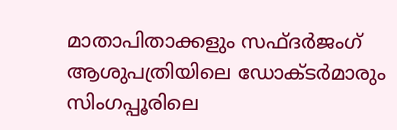മാതാപിതാക്കളും സഫ്ദര്‍ജംഗ് ആശുപത്രിയിലെ ഡോക്ടര്‍മാരും സിംഗപ്പൂരിലെ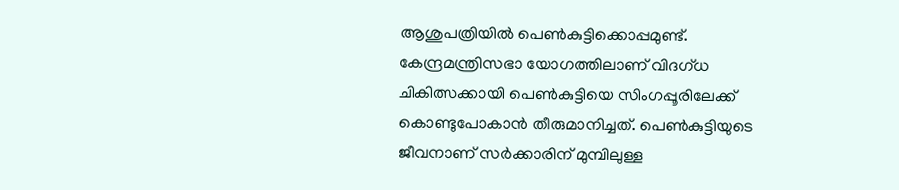ആശുപത്രിയില്‍ പെണ്‍കുട്ടിക്കൊപ്പമുണ്ട്.  കേന്ദ്രമന്ത്രിസഭാ യോഗത്തിലാണ് വിദഗ്‌ധ ചികിത്സക്കായി പെണ്‍കുട്ടിയെ സിംഗപ്പൂരിലേക്ക് കൊണ്ടുപോകാന്‍ തീരുമാനിച്ചത്. പെണ്‍കുട്ടിയുടെ ജീവനാണ് സര്‍ക്കാരിന് മുമ്പിലുള്ള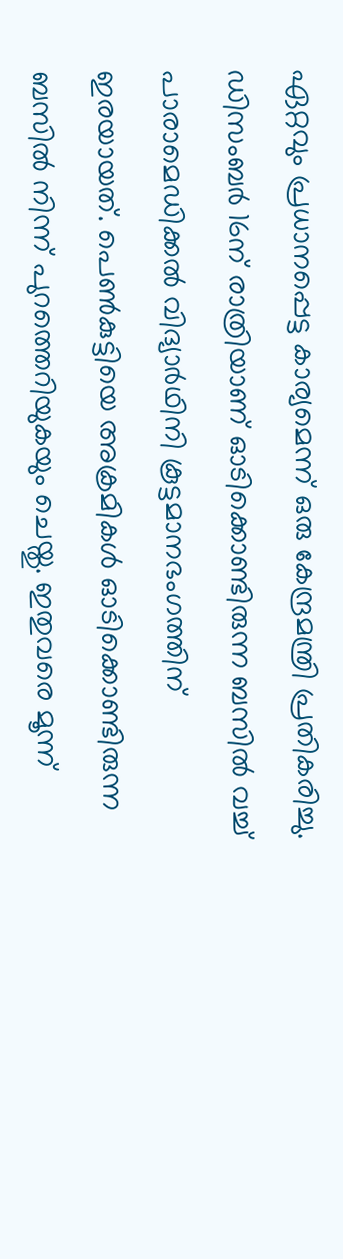ഏറ്റവും പ്രധാനപ്പെട്ട കാര്യമെന്ന് ഒരു കേന്ദ്രമന്ത്രി പ്രതികരിച്ചു.  ഡിസംബര്‍ 16ന് രാത്രിയാണ് ഓടിക്കൊണ്ടിരുന്ന ബസില്‍ വച്ച് പാരാമെഡിക്കല്‍ വിദ്യാര്‍ഥിനി കൂട്ടമാനഭംഗത്തിന് ഇരയായത്. പെണ്‍കുട്ടിയെ അക്രമികള്‍ ഓടിക്കൊണ്ടിരുന്ന ബസില്‍ നിന്ന് പുറത്തെറിയുകയും ചെയ്തു. ഇതുവരെ മൂന്ന്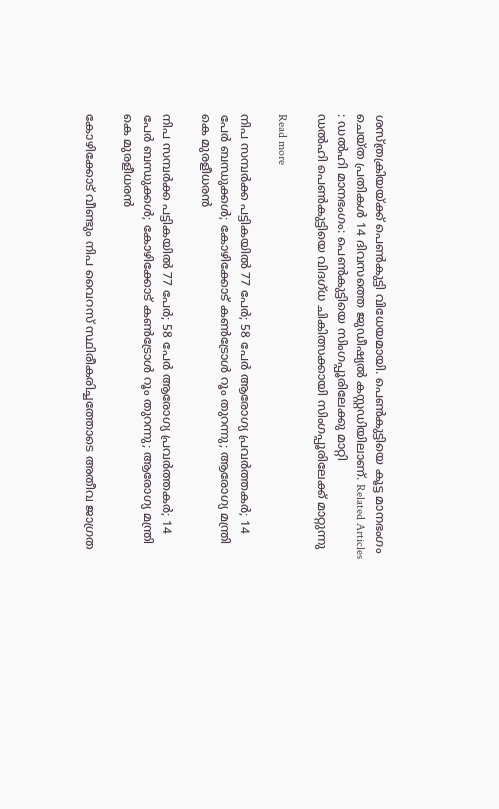ശസ്ത്രക്രിയയ്ക്ക് പെണ്‍കുട്ടി വിധേയമായി. പെണ്‍കുട്ടിയെ കൂട്ട മാനഭംഗം ചെയ്ത പ്രതികള്‍ 14 ദിവസത്തെ ജുഡീഷ്യല്‍ കസ്റ്റഡിയിലാണ്. Related Articles : ഡല്‍ഹി മാനഭംഗം: പെണ്‍കുട്ടിയെ സിംഗപ്പൂരിലേക്കു മാറ്റി                                ഡല്‍ഹി പെണ്‍കുട്ടിയെ വിദഗ്ധ ചികിത്സക്കായി സിംഗപ്പൂരിലേക്ക് മാറ്റുന്നു

Read more

നിപ സമ്പര്‍ക്ക പട്ടികയില്‍ 77 പേര്‍; 58 പേര്‍ ആരോഗ്യ പ്രവര്‍ത്തകര്‍; 14 പേര്‍ ബന്ധുക്കള്‍; കോഴിക്കോട് കണ്‍ട്രോള്‍ റൂം തുറന്നു; ആരോഗ്യ മന്ത്രി കെ മുരളീധരന്‍

നിപ സമ്പര്‍ക്ക പട്ടികയില്‍ 77 പേര്‍; 58 പേര്‍ ആരോഗ്യ പ്രവര്‍ത്തകര്‍; 14 പേര്‍ ബന്ധുക്കള്‍; കോഴിക്കോട് കണ്‍ട്രോള്‍ റൂം തുറന്നു; ആരോഗ്യ മന്ത്രി കെ മുരളീധരന്‍

കോഴിക്കോട് വീണ്ടും നിപ വൈറസ് സ്ഥിരീകരിച്ചത്തോടെ അതീവ ജാഗ്രത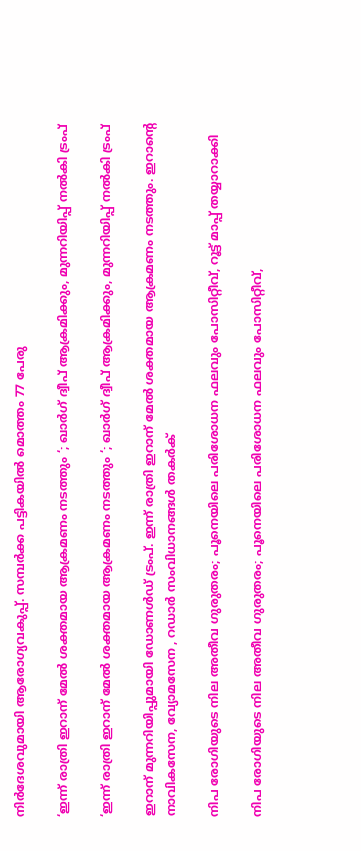നിര്‍ദേശവുമായി ആരോഗ്യവകുപ്പ്. സമ്പര്‍ക്ക പട്ടികയില്‍ മൊത്തം 77 പേരു

‘ഇന്ന് രാത്രി ഇറാന് മേൽ ശക്തമായ ആക്രമണം നടത്തും ‘; ഖാർഗ് ദ്വീപ് ആക്രമിക്കും, മുന്നറിയിപ്പ് നൽകി ട്രംപ്

‘ഇന്ന് രാത്രി ഇറാന് മേൽ ശക്തമായ ആക്രമണം നടത്തും ‘; ഖാർഗ് ദ്വീപ് ആക്രമിക്കും, മുന്നറിയിപ്പ് നൽകി ട്രംപ്

ഇറാന് മുന്നറിയിപ്പുമായി ഡോണൾഡ് ട്രംപ്. ഇന്ന് രാത്രി ഇറാന് മേൽ ശക്തമായ ആക്രമണം നടത്തും. ഇറാന്റെ നാവികസേന, വ്യോമസേന , റഡാർ സംവിധാനങ്ങൾ തകർക്

നിപ രോഗിയുടെ നില അതീവ ഗുരുതരം; പൂനെയിലെ പരിശോധന ഫലവും പോസിറ്റീവ്, റൂട്ട് മാപ്പ് തയ്യാറാക്കി

നിപ രോഗിയുടെ നില അതീവ ഗുരുതരം; പൂനെയിലെ പരിശോധന ഫലവും പോസിറ്റീവ്,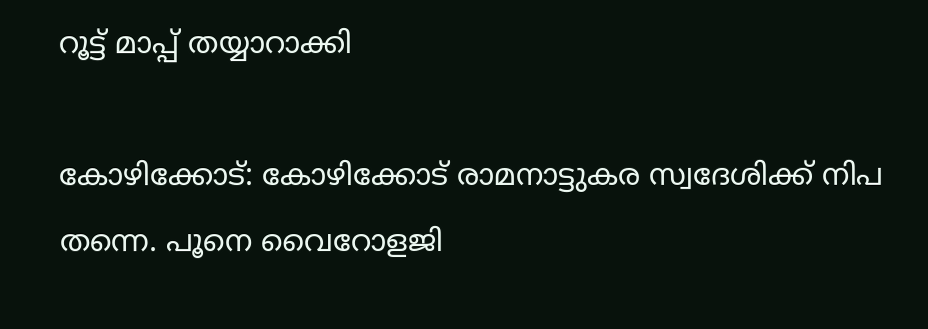റൂട്ട് മാപ്പ് തയ്യാറാക്കി

കോഴിക്കോട്: കോഴിക്കോട് രാമനാട്ടുകര സ്വദേശിക്ക് നിപ തന്നെ. പൂനെ വൈറോളജി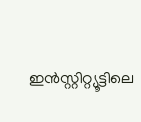ഇന്‍സ്റ്റിറ്റ്യൂട്ടിലെ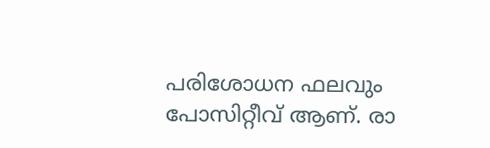പരിശോധന ഫലവും പോസിറ്റീവ് ആണ്. രാ